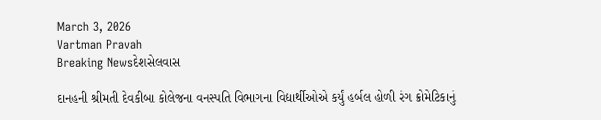March 3, 2026
Vartman Pravah
Breaking Newsદેશસેલવાસ

દાનહની શ્રીમતી દેવકીબા કોલેજના વનસ્‍પતિ વિભાગના વિદ્યાર્થીઓએ કર્યું હર્બલ હોળી રંગ ક્રોમેટિકાનું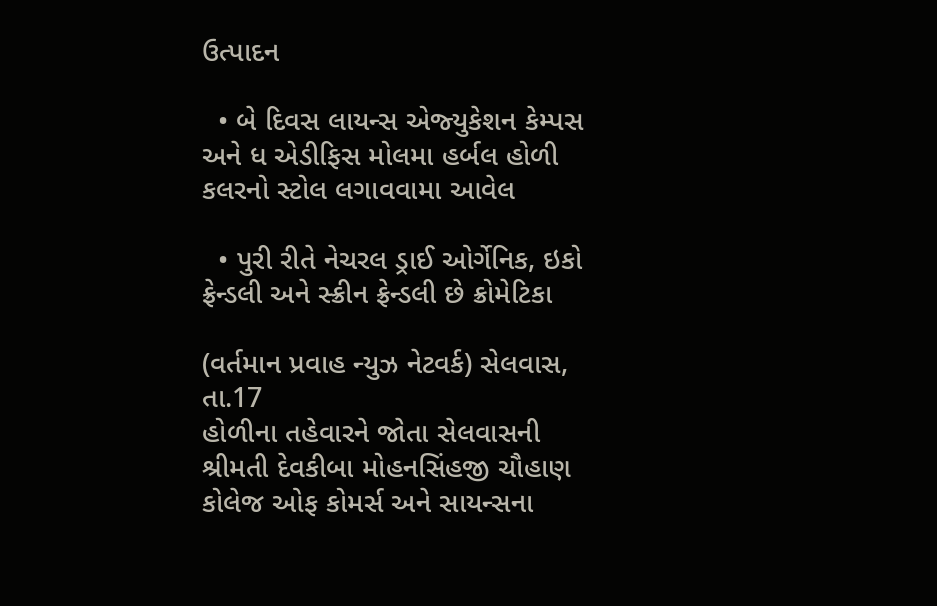ઉત્‍પાદન

  • બે દિવસ લાયન્‍સ એજ્‍યુકેશન કેમ્‍પસ અને ધ એડીફિસ મોલમા હર્બલ હોળી કલરનો સ્‍ટોલ લગાવવામા આવેલ

  • પુરી રીતે નેચરલ ડ્રાઈ ઓર્ગેનિક, ઇકો ફ્રેન્‍ડલી અને સ્‍ક્રીન ફ્રેન્‍ડલી છે ક્રોમેટિકા

(વર્તમાન પ્રવાહ ન્‍યુઝ નેટવર્ક) સેલવાસ, તા.17
હોળીના તહેવારને જોતા સેલવાસની શ્રીમતી દેવકીબા મોહનસિંહજી ચૌહાણ કોલેજ ઓફ કોમર્સ અને સાયન્‍સના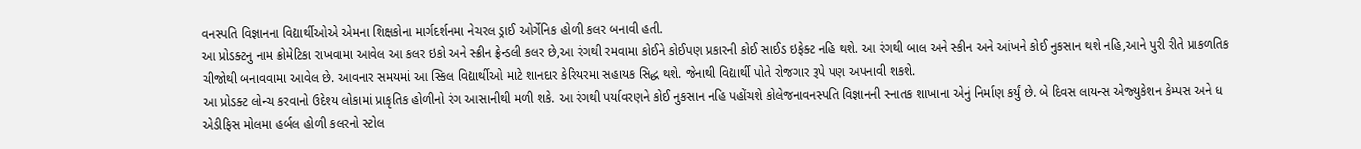વનસ્‍પતિ વિજ્ઞાનના વિદ્યાર્થીઓએ એમના શિક્ષકોના માર્ગદર્શનમા નેચરલ ડ્રાઈ ઓર્ગેનિક હોળી કલર બનાવી હતી.
આ પ્રોડક્‍ટનુ નામ ક્રોમેટિકા રાખવામા આવેલ આ કલર ઇકો અને સ્‍ક્રીન ફ્રેન્‍ડલી કલર છે,આ રંગથી રમવામા કોઈને કોઈપણ પ્રકારની કોઈ સાઈડ ઇફેક્‍ટ નહિ થશે. આ રંગથી બાલ અને સ્‍કીન અને આંખને કોઈ નુકસાન થશે નહિ,આને પુરી રીતે પ્રાકળતિક ચીજોથી બનાવવામા આવેલ છે. આવનાર સમયમાં આ સ્‍કિલ વિદ્યાર્થીઓ માટે શાનદાર કેરિયરમા સહાયક સિદ્ધ થશે. જેનાથી વિદ્યાર્થી પોતે રોજગાર રૂપે પણ અપનાવી શકશે.
આ પ્રોડક્‍ટ લોન્‍ચ કરવાનો ઉદેશ્‍ય લોકામાં પ્રાકૃતિક હોળીનો રંગ આસાનીથી મળી શકે. આ રંગથી પર્યાવરણને કોઈ નુકસાન નહિ પહોંચશે કોલેજનાવનસ્‍પતિ વિજ્ઞાનની સ્‍નાતક શાખાના એનું નિર્માણ કર્યું છે. બે દિવસ લાયન્‍સ એજ્‍યુકેશન કેમ્‍પસ અને ધ એડીફિસ મોલમા હર્બલ હોળી કલરનો સ્‍ટોલ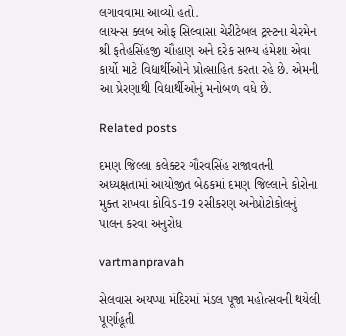લગાવવામા આવ્‍યો હતો.
લાયન્‍સ ક્‍લબ ઓફ સિલ્‍વાસા ચેરીટેબલ ટ્રસ્‍ટના ચેરમેન શ્રી ફતેહસિંહજી ચૌહાણ અને દરેક સભ્‍ય હંમેશા એવા કાર્યો માટે વિદ્યાર્થીઓને પ્રોત્‍સાહિત કરતા રહે છે. એમની આ પ્રેરણાથી વિદ્યાર્થીઓનું મનોબળ વધે છે.

Related posts

દમણ જિલ્લા કલેક્‍ટર ગૌરવસિંહ રાજાવતની અધ્‍યક્ષતામાં આયોજીત બેઠકમાં દમણ જિલ્લાને કોરોના મુક્‍ત રાખવા કોવિડ-19 રસીકરણ અનેપ્રોટોકોલનું પાલન કરવા અનુરોધ

vartmanpravah

સેલવાસ અયપ્‍પા મંદિરમાં મંડલ પૂજા મહોત્‍સવની થયેલી પૂર્ણાહૂતી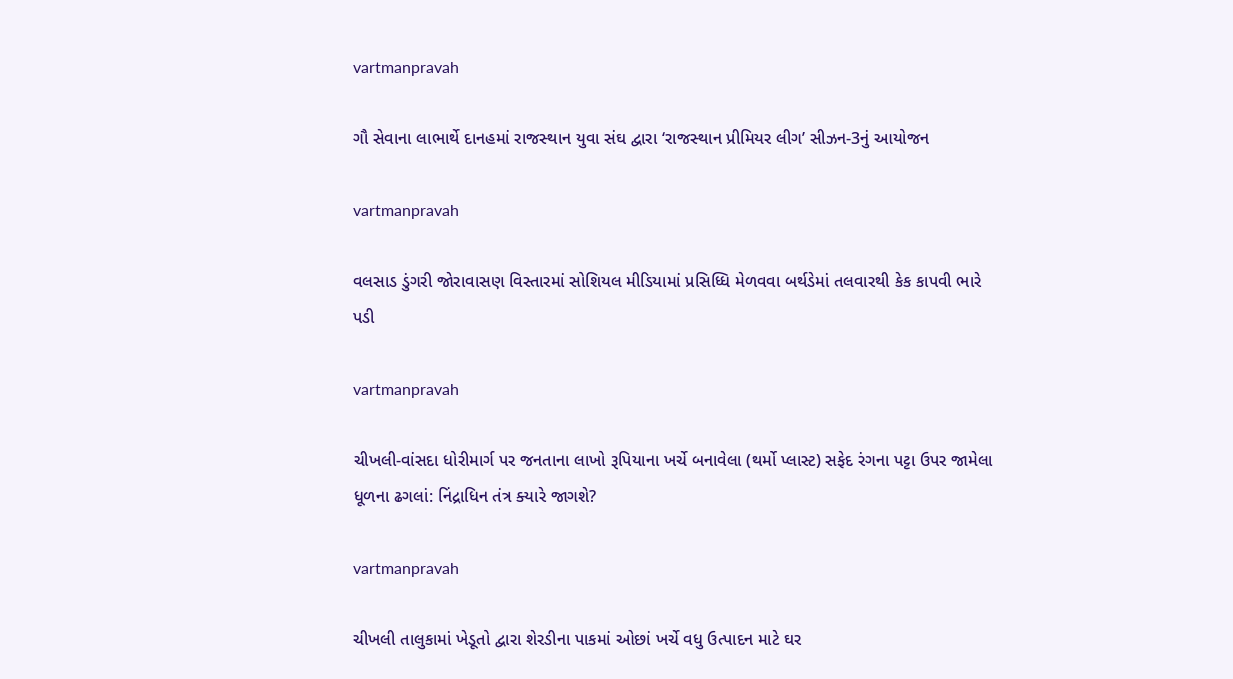vartmanpravah

ગૌ સેવાના લાભાર્થે દાનહમાં રાજસ્‍થાન યુવા સંઘ દ્વારા ‘રાજસ્‍થાન પ્રીમિયર લીગ’ સીઝન-3નું આયોજન

vartmanpravah

વલસાડ ડુંગરી જોરાવાસણ વિસ્‍તારમાં સોશિયલ મીડિયામાં પ્રસિધ્‍ધિ મેળવવા બર્થડેમાં તલવારથી કેક કાપવી ભારે પડી

vartmanpravah

ચીખલી-વાંસદા ધોરીમાર્ગ પર જનતાના લાખો રૂપિયાના ખર્ચે બનાવેલા (થર્મો પ્‍લાસ્‍ટ) સફેદ રંગના પટ્ટા ઉપર જામેલા ધૂળના ઢગલાં: નિંદ્રાધિન તંત્ર ક્‍યારે જાગશે?

vartmanpravah

ચીખલી તાલુકામાં ખેડૂતો દ્વારા શેરડીના પાકમાં ઓછાં ખર્ચે વધુ ઉત્‍પાદન માટે ઘર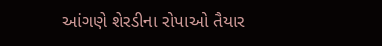આંગણે શેરડીના રોપાઓ તૈયાર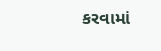કરવામાં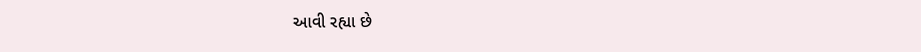આવી રહ્યા છે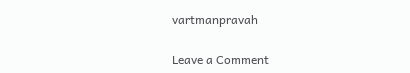vartmanpravah

Leave a Comment